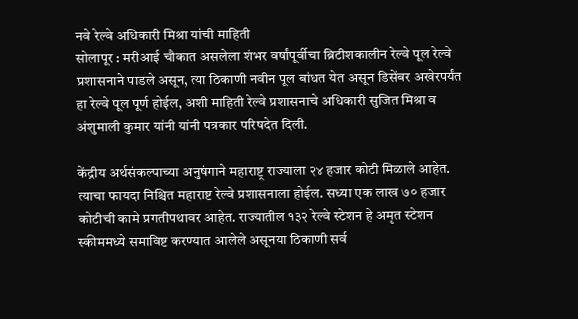नवे रेल्वे अधिकारी मिश्रा यांची माहिती
सोलापूर : मरीआई चौकात असलेला शंभर वर्षांपूर्वीचा ब्रिटीशकालीन रेल्वे पूल रेल्वे प्रशासनाने पाडले असून, त्या ठिकाणी नवीन पूल बांधत येत असून डिसेंबर अखेरपर्यंत हा रेल्वे पूल पूर्ण होईल, अशी माहिती रेल्वे प्रशासनाचे अधिकारी सुजित मिश्रा व अंशुमाली कुमार यांनी यांनी पत्रकार परिषदेत दिली.

केंद्रीय अर्थसंकल्पाच्या अनुषंगाने महाराष्ट्र राज्याला २४ हजार कोटी मिळाले आहेत. त्याचा फायदा निश्चित महाराष्ट रेल्वे प्रशासनाला होईल. सध्या एक लाख ७० हजार कोटीची कामे प्रगतीपथावर आहेत. राज्यातील १३२ रेल्वे स्टेशन हे अमृत स्टेशन स्कीममध्ये समाविष्ट करण्यात आलेले असूनया ठिकाणी सर्व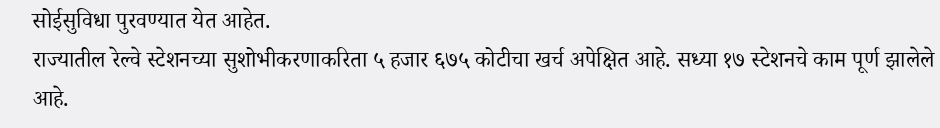सोईसुविधा पुरवण्यात येत आहेत.
राज्यातील रेल्वे स्टेशनच्या सुशोभीकरणाकरिता ५ हजार ६७५ कोटीचा खर्च अपेक्षित आहे. सध्या १७ स्टेशनचे काम पूर्ण झालेले आहे.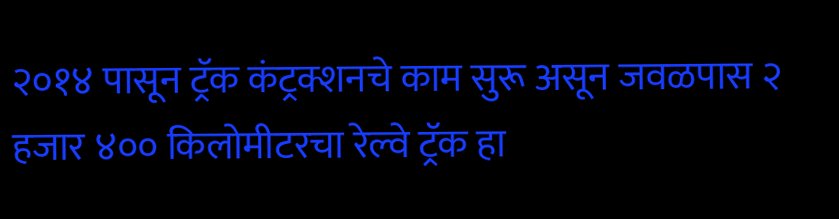२०१४ पासून ट्रॅक कंट्रक्शनचे काम सुरू असून जवळपास २ हजार ४०० किलोमीटरचा रेल्वे ट्रॅक हा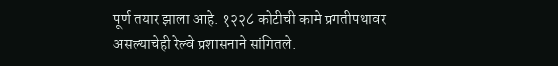पूर्ण तयार झाला आहे. १२२८ कोटीची कामे प्रगतीपथावर असल्याचेही रेल्वे प्रशासनाने सांगितले.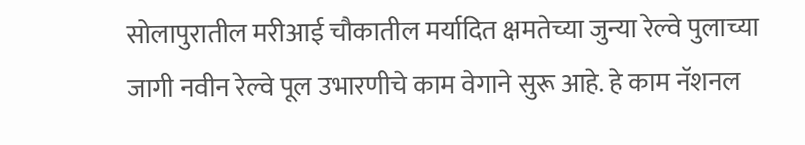सोलापुरातील मरीआई चौकातील मर्यादित क्षमतेच्या जुन्या रेल्वे पुलाच्या जागी नवीन रेल्वे पूल उभारणीचे काम वेगाने सुरू आहे. हे काम नॅशनल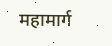महामार्ग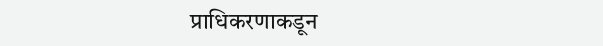प्राधिकरणाकडून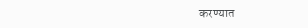करण्यात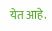येत आहे.